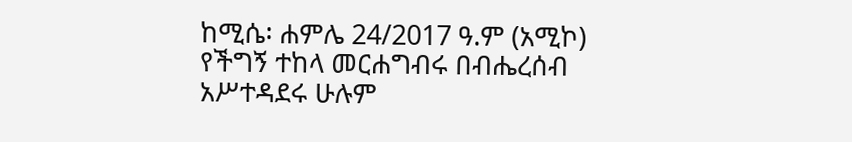ከሚሴ፡ ሐምሌ 24/2017 ዓ.ም (አሚኮ) የችግኝ ተከላ መርሐግብሩ በብሔረሰብ አሥተዳደሩ ሁሉም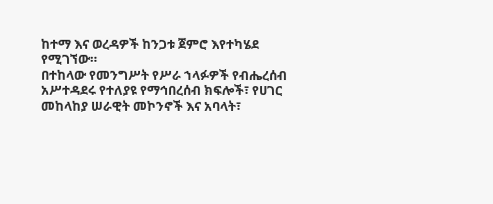ከተማ እና ወረዳዎች ከንጋቱ ጀምሮ እየተካሄደ የሚገኘው።
በተከላው የመንግሥት የሥራ ኀላፉዎች የብሔረሰብ አሥተዳደሩ የተለያዩ የማኅበረሰብ ክፍሎች፣ የሀገር መከላከያ ሠራዊት መኮንኖች እና አባላት፣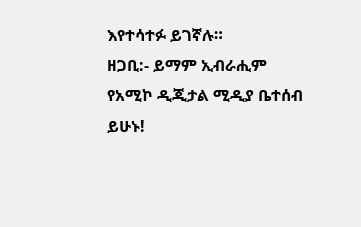እየተሳተፉ ይገኛሉ።
ዘጋቢ:- ይማም ኢብራሒም
የአሚኮ ዲጂታል ሚዲያ ቤተሰብ ይሁኑ!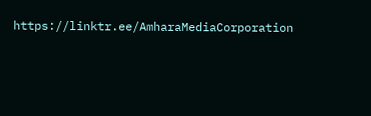https://linktr.ee/AmharaMediaCorporation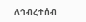ለኅብረተሰብ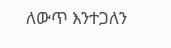ለውጥ እንተጋለን